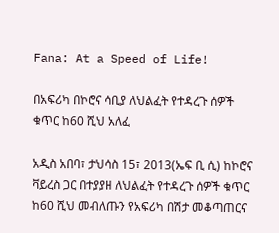Fana: At a Speed of Life!

በአፍሪካ በኮሮና ሳቢያ ለህልፈት የተዳረጉ ሰዎች ቁጥር ከ60 ሺህ አለፈ

አዲስ አበባ፣ ታህሳስ 15፣ 2013(ኤፍ ቢ ሲ) ከኮሮና ቫይረስ ጋር በተያያዘ ለህልፈት የተዳረጉ ሰዎች ቁጥር ከ60 ሺህ መብለጡን የአፍሪካ በሽታ መቆጣጠርና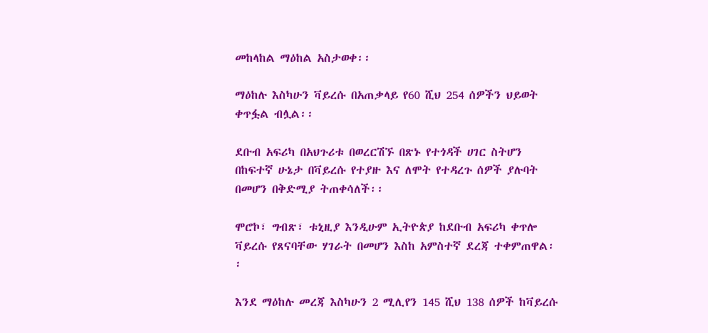መከላከል ማዕከል አስታወቀ፡፡

ማዕከሉ እስካሁን ቫይረሱ በአጠቃላይ የ60 ሺህ 254 ሰዎችን ህይወት ቀጥፏል ብሏል፡፡

ደቡብ አፍሪካ በአህጉሪቱ በወረርሽኙ በጽኑ የተጎዳች ሀገር ስትሆን በከፍተኛ ሁኔታ በቫይረሱ የተያዙ እና ለሞት የተዳረጉ ሰዎች ያሉባት በመሆን በቅድሚያ ትጠቀሳለች፡፡

ሞሮኮ፣ ግብጽ፣ ቱኒዚያ እንዲሁም ኢትዮጵያ ከደቡብ አፍሪካ ቀጥሎ ቫይረሱ የጸናባቸው ሃገራት በመሆን እስከ አምስተኛ ደረጃ ተቀምጠዋል፡፡

እንደ ማዕከሉ መረጃ እስካሁን 2 ሚሊየን 145 ሺህ 138 ሰዎች ከቫይረሱ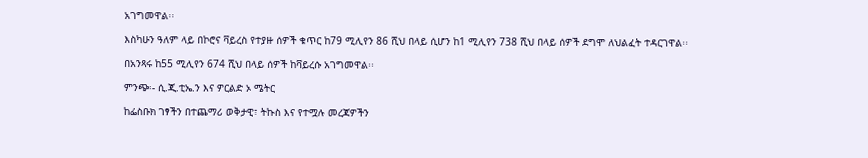አገግመዋል፡፡

እስካሁን ዓለም ላይ በኮሮና ቫይረስ የተያዙ ሰዎች ቁጥር ከ79 ሚሊየን 86 ሺህ በላይ ሲሆን ከ1 ሚሊየን 738 ሺህ በላይ ሰዎች ደግሞ ለህልፈት ተዳርገዋል፡፡

በአንጻሩ ከ55 ሚሊየን 674 ሺህ በላይ ሰዎች ከቫይረሱ አገግመዋል፡፡

ምንጭ፡- ሲ.ጂ.ቲኤ.ን እና ዎርልድ ኦ ሜትር

ከፌስቡክ ገፃችን በተጨማሪ ወቅታዊ፣ ትኩስ እና የተሟሉ መረጃዎችን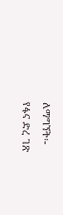ለማግኘት፡-
የፋና ድረ ገጽ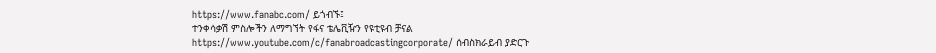https://www.fanabc.com/ ይጎብኙ፤
ተንቀሳቃሽ ምስሎችን ለማግኘት የፋና ቴሌቪዥን የዩቲዩብ ቻናል https://www.youtube.com/c/fanabroadcastingcorporate/ ሰብስክራይብ ያድርጉ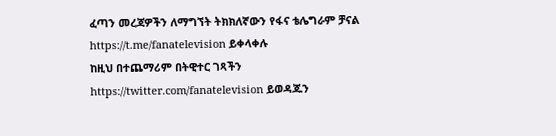ፈጣን መረጃዎችን ለማግኘት ትክክለኛውን የፋና ቴሌግራም ቻናል https://t.me/fanatelevision ይቀላቀሉ
ከዚህ በተጨማሪም በትዊተር ገጻችን https://twitter.com/fanatelevision ይወዳጁን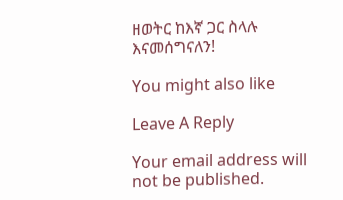ዘወትር ከእኛ ጋር ስላሉ እናመሰግናለን!

You might also like

Leave A Reply

Your email address will not be published.